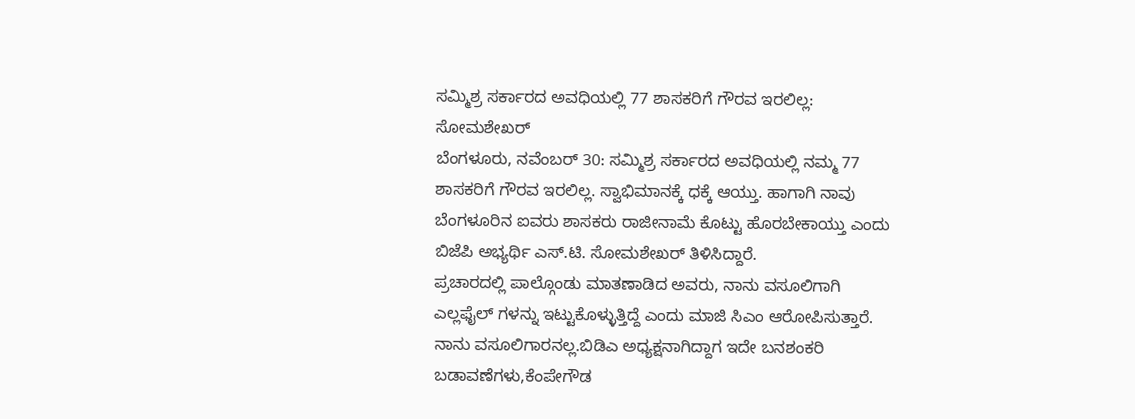ಸಮ್ಮಿಶ್ರ ಸರ್ಕಾರದ ಅವಧಿಯಲ್ಲಿ 77 ಶಾಸಕರಿಗೆ ಗೌರವ ಇರಲಿಲ್ಲ: ಸೋಮಶೇಖರ್
ಬೆಂಗಳೂರು, ನವೆಂಬರ್ 30: ಸಮ್ಮಿಶ್ರ ಸರ್ಕಾರದ ಅವಧಿಯಲ್ಲಿ ನಮ್ಮ 77 ಶಾಸಕರಿಗೆ ಗೌರವ ಇರಲಿಲ್ಲ. ಸ್ವಾಭಿಮಾನಕ್ಕೆ ಧಕ್ಕೆ ಆಯ್ತು. ಹಾಗಾಗಿ ನಾವು ಬೆಂಗಳೂರಿನ ಐವರು ಶಾಸಕರು ರಾಜೀನಾಮೆ ಕೊಟ್ಟು ಹೊರಬೇಕಾಯ್ತು ಎಂದು ಬಿಜೆಪಿ ಅಭ್ಯರ್ಥಿ ಎಸ್.ಟಿ. ಸೋಮಶೇಖರ್ ತಿಳಿಸಿದ್ದಾರೆ.
ಪ್ರಚಾರದಲ್ಲಿ ಪಾಲ್ಗೊಂಡು ಮಾತಣಾಡಿದ ಅವರು, ನಾನು ವಸೂಲಿಗಾಗಿ ಎಲ್ಲಫೈಲ್ ಗಳನ್ನು ಇಟ್ಟುಕೊಳ್ಳುತ್ತಿದ್ದೆ ಎಂದು ಮಾಜಿ ಸಿಎಂ ಆರೋಪಿಸುತ್ತಾರೆ.
ನಾನು ವಸೂಲಿಗಾರನಲ್ಲ.ಬಿಡಿಎ ಅಧ್ಯಕ್ಷನಾಗಿದ್ದಾಗ ಇದೇ ಬನಶಂಕರಿ ಬಡಾವಣೆಗಳು,ಕೆಂಪೇಗೌಡ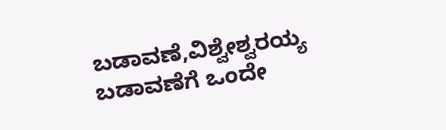ಬಡಾವಣೆ,ವಿಶ್ವೇಶ್ವರಯ್ಯ ಬಡಾವಣೆಗೆ ಒಂದೇ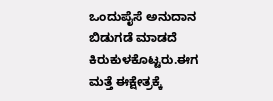ಒಂದುಪೈಸೆ ಅನುದಾನ ಬಿಡುಗಡೆ ಮಾಡದೆ ಕಿರುಕುಳಕೊಟ್ಟರು.ಈಗ ಮತ್ತೆ ಈಕ್ಷೇತ್ರಕ್ಕೆ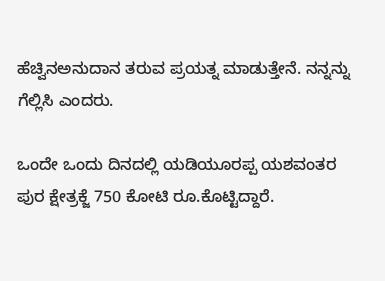ಹೆಚ್ವಿನಅನುದಾನ ತರುವ ಪ್ರಯತ್ನ ಮಾಡುತ್ತೇನೆ. ನನ್ನನ್ನು ಗೆಲ್ಲಿಸಿ ಎಂದರು.

ಒಂದೇ ಒಂದು ದಿನದಲ್ಲಿ ಯಡಿಯೂರಪ್ಪ ಯಶವಂತರ ಪುರ ಕ್ಷೇತ್ರಕ್ಜೆ 750 ಕೋಟಿ ರೂ.ಕೊಟ್ಟಿದ್ದಾರೆ.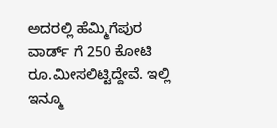ಅದರಲ್ಲಿ ಹೆಮ್ಮಿಗೆಪುರ ವಾರ್ಡ್ ಗೆ 250 ಕೋಟಿ ರೂ.ಮೀಸಲಿಟ್ಟಿದ್ದೇವೆ. ಇಲ್ಲಿ ಇನ್ಮೂ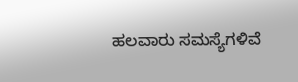ಹಲವಾರು ಸಮಸ್ಯೆಗಳಿವೆ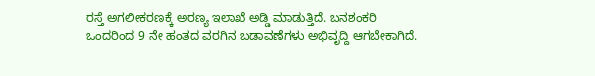ರಸ್ತೆ ಅಗಲೀಕರಣಕ್ಕೆ ಅರಣ್ಯ ಇಲಾಖೆ ಅಡ್ಡಿ ಮಾಡುತ್ತಿದೆ. ಬನಶಂಕರಿ ಒಂದರಿಂದ 9 ನೇ ಹಂತದ ವರಗಿನ ಬಡಾವಣೆಗಳು ಅಭಿವೃದ್ದಿ ಆಗಬೇಕಾಗಿದೆ.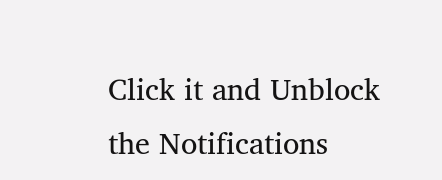Click it and Unblock the Notifications